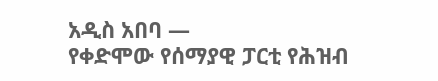አዲስ አበባ —
የቀድሞው የሰማያዊ ፓርቲ የሕዝብ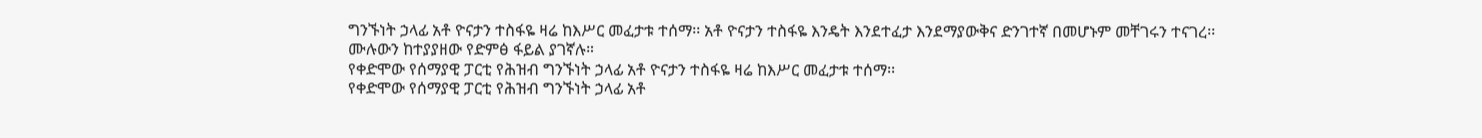ግንኙነት ኃላፊ አቶ ዮናታን ተስፋዬ ዛሬ ከእሥር መፈታቱ ተሰማ፡፡ አቶ ዮናታን ተስፋዬ እንዴት እንደተፈታ እንደማያውቅና ድንገተኛ በመሆኑም መቸገሩን ተናገረ፡፡
ሙሉውን ከተያያዘው የድምፅ ፋይል ያገኛሉ።
የቀድሞው የሰማያዊ ፓርቲ የሕዝብ ግንኙነት ኃላፊ አቶ ዮናታን ተስፋዬ ዛሬ ከእሥር መፈታቱ ተሰማ፡፡
የቀድሞው የሰማያዊ ፓርቲ የሕዝብ ግንኙነት ኃላፊ አቶ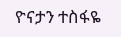ዮናታን ተስፋዬ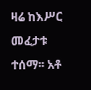ዛሬ ከእሥር መፈታቱ ተሰማ፡፡ አቶ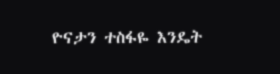ዮናታን ተስፋዬ እንዴት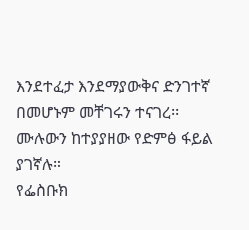እንደተፈታ እንደማያውቅና ድንገተኛ በመሆኑም መቸገሩን ተናገረ፡፡
ሙሉውን ከተያያዘው የድምፅ ፋይል ያገኛሉ።
የፌስቡክ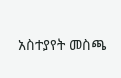አስተያየት መስጫ